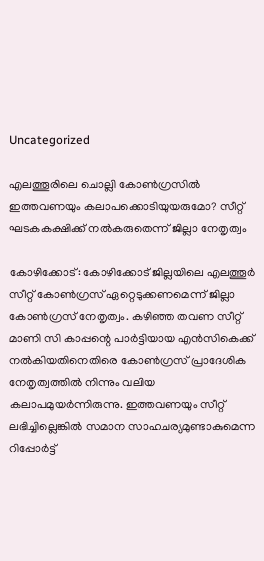Uncategorized

എലത്തൂരിലെ ചൊല്ലി കോണ്‍ഗ്രസില്‍ ഇത്തവണയും കലാപക്കൊടിയുയരുമോ? സീറ്റ് ഘടകകക്ഷിക്ക് നൽകരുതെന്ന് ജില്ലാ നേതൃത്വം

കോഴിക്കോട്: കോഴിക്കോട് ജില്ലയിലെ എലത്തൂര്‍ സീറ്റ് കോണ്‍ഗ്രസ് ഏറ്റെടുക്കണമെന്ന് ജില്ലാ കോണ്‍ഗ്രസ് നേതൃത്വം. കഴി‌ഞ്ഞ തവണ സീറ്റ് മാണി സി കാപ്പന്റെ പാര്‍ട്ടിയായ എന്‍സികെക്ക് നല്‍കിയതിനെതിരെ കോണ്‍ഗ്രസ് പ്രാദേശിക നേതൃത്വത്തില്‍ നിന്നും വലിയ കലാപമുയര്‍ന്നിരുന്നു. ഇത്തവണയും സീറ്റ് ലഭിച്ചില്ലെങ്കില്‍ സമാന സാഹചര്യമുണ്ടാകുമെന്ന റിപ്പോര്‍ട്ട്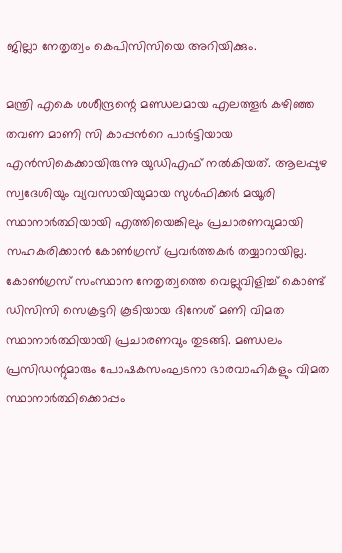ജില്ലാ നേതൃത്വം കെപിസിസിയെ അറിയിക്കും.

മന്ത്രി എകെ ശശീന്ദ്രന്റെ മണ്ഡ‍ലമായ എലത്തൂര്‍ കഴിഞ്ഞ തവണ മാണി സി കാപ്പന്‍റെ പാര്‍ട്ടിയായ എന്‍സികെക്കായിരുന്നു യുഡിഎഫ് നല്‍കിയത്. ആലപ്പുഴ സ്വദേശിയും വ്യവസായിയുമായ സുള്‍ഫിക്കര്‍ മയൂരി സ്ഥാനാര്‍ത്ഥിയായി എത്തിയെങ്കിലും പ്രചാരണവുമായി സഹകരിക്കാന്‍ കോണ്‍ഗ്രസ് പ്രവര്‍ത്തകര്‍ തയ്യാറായില്ല. കോണ്‍ഗ്രസ് സംസ്ഥാന നേതൃത്വത്തെ വെല്ലുവിളിച്ച് കൊണ്ട് ഡിസിസി സെക്രട്ടറി കൂടിയായ ദിനേശ് മണി വിമത സ്ഥാനാര്‍ത്ഥിയായി പ്രചാരണവും തുടങ്ങി. മണ്ഡലം പ്രസിഡന്റുമാരും പോഷകസംഘടനാ ഭാരവാഹികളും വിമത സ്ഥാനാര്‍ത്ഥിക്കൊപ്പം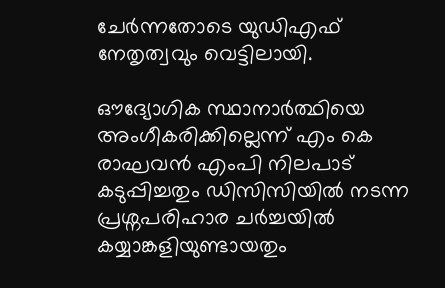ചേര്‍ന്നതോടെ യുഡിഎഫ് നേതൃത്വവും വെട്ടിലായി.

ഔദ്യോഗിക സ്ഥാനാര്‍ത്ഥിയെ അംഗീകരിക്കില്ലെന്ന് എം കെ രാഘവന്‍ എംപി നിലപാട് കടുപ്പിച്ചതും ഡിസിസിയില്‍ നടന്ന പ്രശ്നപരിഹാര ചര്‍ച്ചയില്‍ കയ്യാങ്കളിയുണ്ടായതും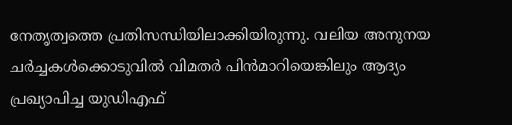നേതൃത്വത്തെ പ്രതിസന്ധിയിലാക്കിയിരുന്നു. വലിയ അനുനയ ചര്‍ച്ചകള്‍ക്കൊടുവില്‍ വിമതര്‍ പിന്‍മാറിയെങ്കിലും ആദ്യം പ്രഖ്യാപിച്ച യുഡ‍ിഎഫ്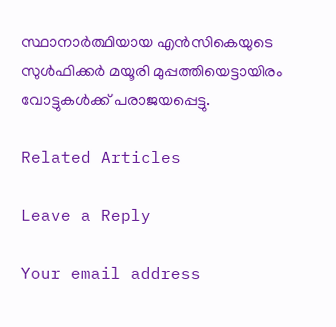സ്ഥാനാര്‍ത്ഥിയായ എന്‍സികെയുടെ സുള്‍ഫിക്കര്‍ മയൂരി മുപ്പത്തിയെട്ടായിരം വോട്ടുകള്‍ക്ക് പരാജയപ്പെട്ടു.

Related Articles

Leave a Reply

Your email address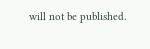will not be published.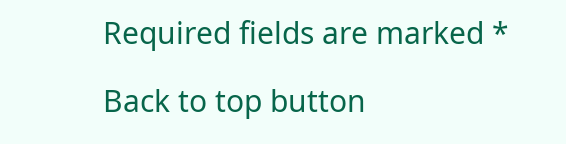Required fields are marked *

Back to top button